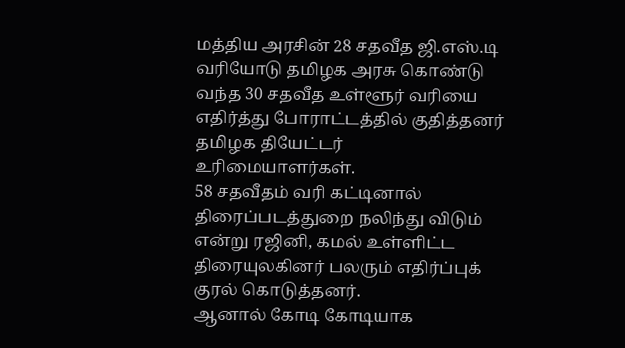மத்திய அரசின் 28 சதவீத ஜி.எஸ்.டி வரியோடு தமிழக அரசு கொண்டு வந்த 30 சதவீத உள்ளூர் வரியை எதிர்த்து போராட்டத்தில் குதித்தனர் தமிழக தியேட்டர் உரிமையாளர்கள்.
58 சதவீதம் வரி கட்டினால் திரைப்படத்துறை நலிந்து விடும் என்று ரஜினி, கமல் உள்ளிட்ட திரையுலகினர் பலரும் எதிர்ப்புக் குரல் கொடுத்தனர்.
ஆனால் கோடி கோடியாக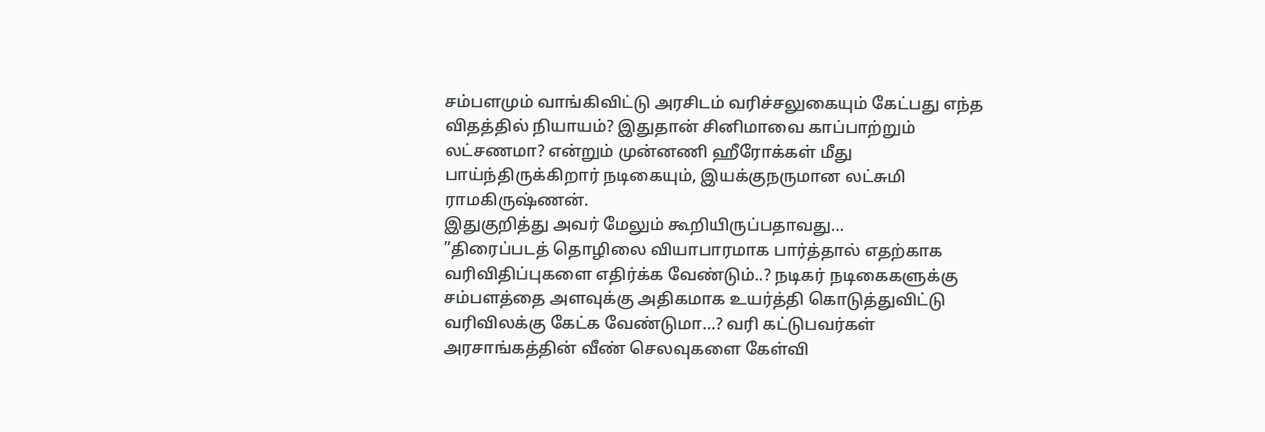சம்பளமும் வாங்கிவிட்டு அரசிடம் வரிச்சலுகையும் கேட்பது எந்த விதத்தில் நியாயம்? இதுதான் சினிமாவை காப்பாற்றும் லட்சணமா? என்றும் முன்னணி ஹீரோக்கள் மீது பாய்ந்திருக்கிறார் நடிகையும், இயக்குநருமான லட்சுமி ராமகிருஷ்ணன்.
இதுகுறித்து அவர் மேலும் கூறியிருப்பதாவது…
”திரைப்படத் தொழிலை வியாபாரமாக பார்த்தால் எதற்காக வரிவிதிப்புகளை எதிர்க்க வேண்டும்..? நடிகர் நடிகைகளுக்கு சம்பளத்தை அளவுக்கு அதிகமாக உயர்த்தி கொடுத்துவிட்டு வரிவிலக்கு கேட்க வேண்டுமா…? வரி கட்டுபவர்கள் அரசாங்கத்தின் வீண் செலவுகளை கேள்வி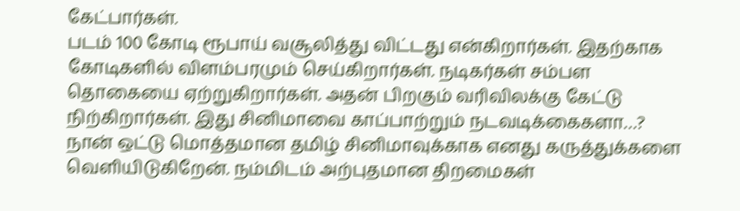கேட்பார்கள்.
படம் 100 கோடி ரூபாய் வசூலித்து விட்டது என்கிறார்கள். இதற்காக கோடிகளில் விளம்பரமும் செய்கிறார்கள். நடிகர்கள் சம்பள தொகையை ஏற்றுகிறார்கள். அதன் பிறகும் வரிவிலக்கு கேட்டு நிற்கிறார்கள். இது சினிமாவை காப்பாற்றும் நடவடிக்கைகளா…?
நான் ஒட்டு மொத்தமான தமிழ் சினிமாவுக்காக எனது கருத்துக்களை வெளியிடுகிறேன். நம்மிடம் அற்புதமான திறமைகள்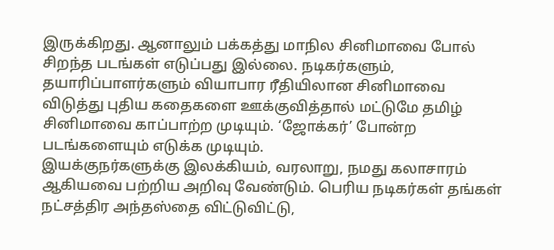இருக்கிறது. ஆனாலும் பக்கத்து மாநில சினிமாவை போல் சிறந்த படங்கள் எடுப்பது இல்லை. நடிகர்களும், தயாரிப்பாளர்களும் வியாபார ரீதியிலான சினிமாவை விடுத்து புதிய கதைகளை ஊக்குவித்தால் மட்டுமே தமிழ் சினிமாவை காப்பாற்ற முடியும். ‘ஜோக்கர்’ போன்ற படங்களையும் எடுக்க முடியும்.
இயக்குநர்களுக்கு இலக்கியம், வரலாறு, நமது கலாசாரம் ஆகியவை பற்றிய அறிவு வேண்டும். பெரிய நடிகர்கள் தங்கள் நட்சத்திர அந்தஸ்தை விட்டுவிட்டு,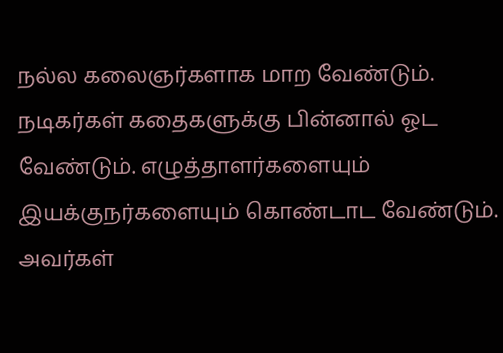நல்ல கலைஞர்களாக மாற வேண்டும். நடிகர்கள் கதைகளுக்கு பின்னால் ஓட வேண்டும். எழுத்தாளர்களையும் இயக்குநர்களையும் கொண்டாட வேண்டும். அவர்கள்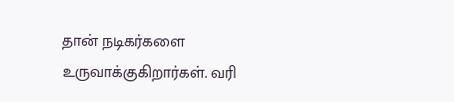தான் நடிகர்களை உருவாக்குகிறார்கள். வரி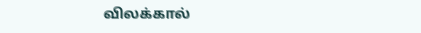விலக்கால்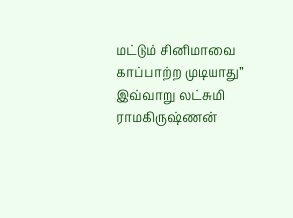மட்டும் சினிமாவை காப்பாற்ற முடியாது” இவ்வாறு லட்சுமி ராமகிருஷ்ணன்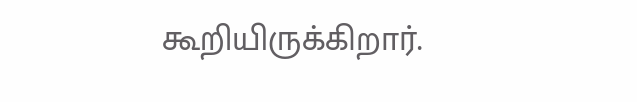கூறியிருக்கிறார்.